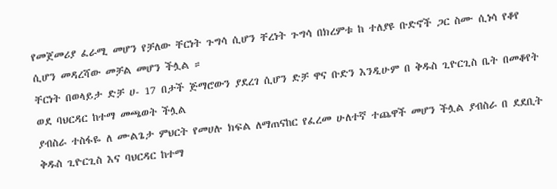የመጀመሪያ ፈራሚ መሆን የቻለው ቸርነት ጉግሳ ሲሆን ቸረነት ጉግሳ በክረምቱ ከ ተለያዩ ቡድኖች ጋር ስሙ ሲነሳ የቆየ ሲሆን መዳረሻው መቻል መሆን ችሏል ።
ቸርነት በወላይታ ድቻ ሀ- 17 በታች ጅማሮውን ያደረገ ሲሆን ድቻ ዋና ቡድን እንዲሁም በ ቅዱስ ጊዮርጊስ ቤት በመቆየት ወደ ባህርዳር ከተማ መጫወት ችሏል
ያብስራ ተስፋዬ ለ ሙልጌታ ምህርት የመሀሉ ክፍል ለማጠናከር የፈረመ ሁለተኛ ተጨዋች መሆን ችሏል ያብስራ በ ደደቢት ቅዱስ ጊዮርጊስ እና ባህርዳር ከተማ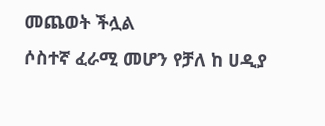መጨወት ችሏል
ሶስተኛ ፈራሚ መሆን የቻለ ከ ሀዲያ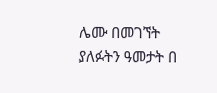ሌሙ በመገኘት ያለፉትን ዓመታት በ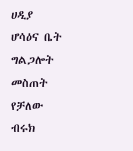ሀዲያ ሆሳዕና ቤት ግልጋሎት መስጠት የቻለው ብሩክ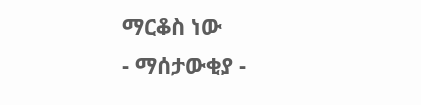ማርቆስ ነው
- ማሰታውቂያ -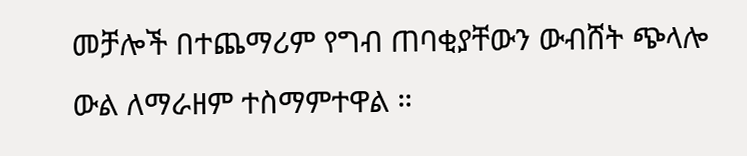መቻሎች በተጨማሪም የግብ ጠባቂያቸውን ውብሸት ጭላሎ ውል ለማራዘም ተስማምተዋል ።